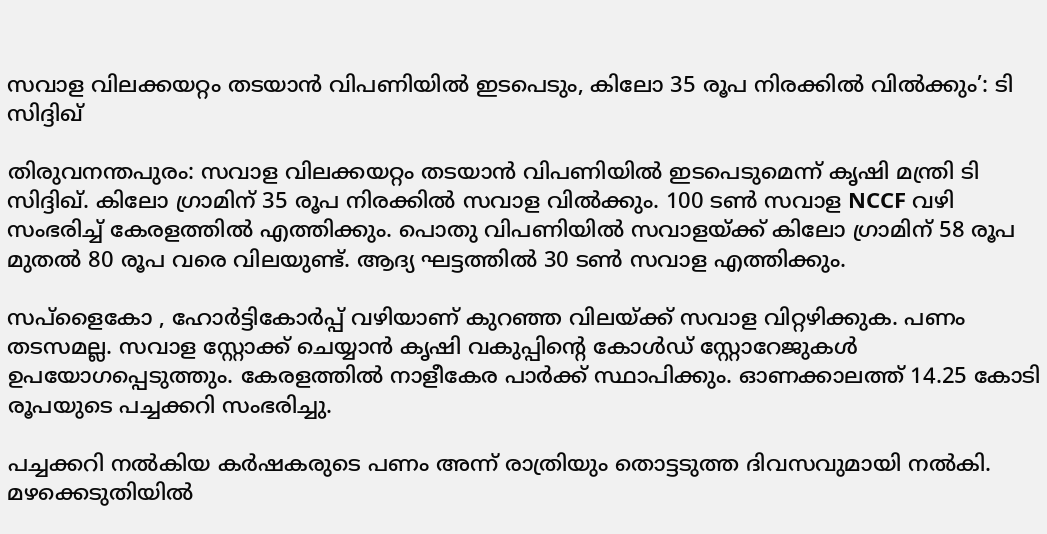സവാള വിലക്കയറ്റം തടയാൻ വിപണിയിൽ ഇടപെടും, കിലോ 35 രൂപ നിരക്കിൽ വിൽക്കും’: ടി സിദ്ദിഖ്

തിരുവനന്തപുരം: സവാള വിലക്കയറ്റം തടയാൻ വിപണിയിൽ ഇടപെടുമെന്ന് കൃഷി മന്ത്രി ടി സിദ്ദിഖ്. കിലോ ഗ്രാമിന് 35 രൂപ നിരക്കിൽ സവാള വിൽക്കും. 100 ടൺ സവാള NCCF വഴി സംഭരിച്ച് കേരളത്തിൽ എത്തിക്കും. പൊതു വിപണിയിൽ സവാളയ്ക്ക് കിലോ ഗ്രാമിന് 58 രൂപ മുതൽ 80 രൂപ വരെ വിലയുണ്ട്. ആദ്യ ഘട്ടത്തിൽ 30 ടൺ സവാള എത്തിക്കും.

സപ്‌ളൈകോ , ഹോർട്ടികോർപ്പ് വഴിയാണ് കുറഞ്ഞ വിലയ്ക്ക് സവാള വിറ്റഴിക്കുക. പണം തടസമല്ല. സവാള സ്റ്റോക്ക് ചെയ്യാൻ കൃഷി വകുപ്പിൻ്റെ കോൾഡ് സ്റ്റോറേജുകൾ ഉപയോഗപ്പെടുത്തും. കേരളത്തിൽ നാളീകേര പാർക്ക് സ്ഥാപിക്കും. ഓണക്കാലത്ത് 14.25 കോടി രൂപയുടെ പച്ചക്കറി സംഭരിച്ചു.

പച്ചക്കറി നൽകിയ കർഷകരുടെ പണം അന്ന് രാത്രിയും തൊട്ടടുത്ത ദിവസവുമായി നൽകി. മഴക്കെടുതിയിൽ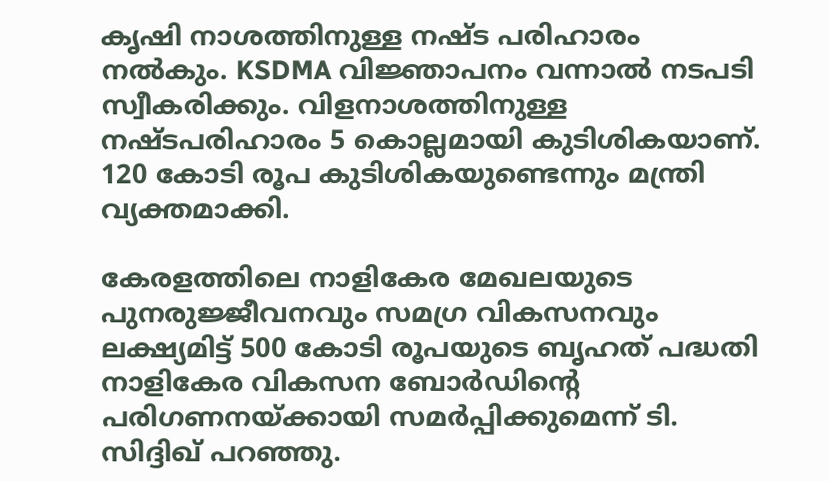കൃഷി നാശത്തിനുള്ള നഷ്ട പരിഹാരം നൽകും. KSDMA വിജ്ഞാപനം വന്നാൽ നടപടി സ്വീകരിക്കും. വിളനാശത്തിനുള്ള നഷ്ടപരിഹാരം 5 കൊല്ലമായി കുടിശികയാണ്. 120 കോടി രൂപ കുടിശികയുണ്ടെന്നും മന്ത്രി വ്യക്തമാക്കി.

കേരളത്തിലെ നാളികേര മേഖലയുടെ പുനരുജ്ജീവനവും സമഗ്ര വികസനവും ലക്ഷ്യമിട്ട് 500 കോടി രൂപയുടെ ബൃഹത് പദ്ധതി നാളികേര വികസന ബോർഡിന്റെ പരിഗണനയ്ക്കായി സമർപ്പിക്കുമെന്ന് ടി. സിദ്ദിഖ് പറഞ്ഞു.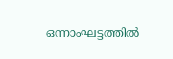ഒന്നാംഘട്ടത്തിൽ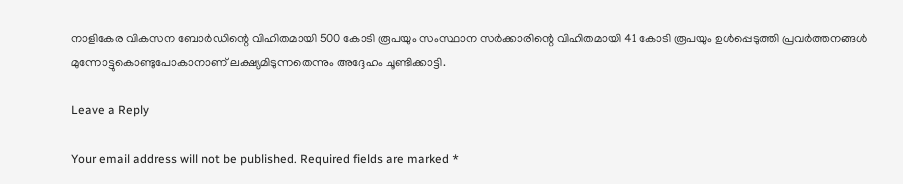നാളികേര വികസന ബോർഡിന്റെ വിഹിതമായി 500 കോടി രൂപയും സംസ്ഥാന സർക്കാരിന്റെ വിഹിതമായി 41 കോടി രൂപയും ഉൾപ്പെടുത്തി പ്രവർത്തനങ്ങൾ മുന്നോട്ടുകൊണ്ടുപോകാനാണ് ലക്ഷ്യമിടുന്നതെന്നും അദ്ദേഹം ചൂണ്ടിക്കാട്ടി.

Leave a Reply

Your email address will not be published. Required fields are marked *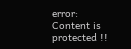error: Content is protected !!